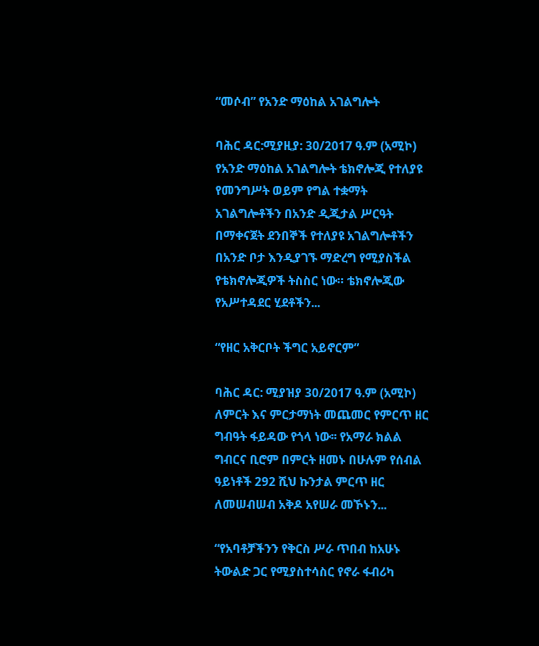“መሶብ” የአንድ ማዕከል አገልግሎት

ባሕር ዳር:ሚያዚያ: 30/2017 ዓ.ም (አሚኮ) የአንድ ማዕከል አገልግሎት ቴክኖሎጂ የተለያዩ የመንግሥት ወይም የግል ተቋማት አገልግሎቶችን በአንድ ዲጂታል ሥርዓት በማቀናጀት ደንበኞች የተለያዩ አገልግሎቶችን በአንድ ቦታ እንዲያገኙ ማድረግ የሚያስችል የቴክኖሎጂዎች ትስስር ነው። ቴክኖሎጂው የአሥተዳደር ሂደቶችን...

“የዘር አቅርቦት ችግር አይኖርም”

ባሕር ዳር: ሚያዝያ 30/2017 ዓ.ም (አሚኮ) ለምርት እና ምርታማነት መጨመር የምርጥ ዘር ግብዓት ፋይዳው የጎላ ነው፡፡ የአማራ ክልል ግብርና ቢሮም በምርት ዘመኑ በሁሉም የሰብል ዓይነቶች 292 ሺህ ኩንታል ምርጥ ዘር ለመሠብሠብ አቅዶ አየሠራ መኾኑን...

“የአባቶቻችንን የቅርስ ሥራ ጥበብ ከአሁኑ ትውልድ ጋር የሚያስተሳስር የኖራ ፋብሪካ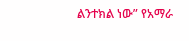ልንተክል ነው” የአማራ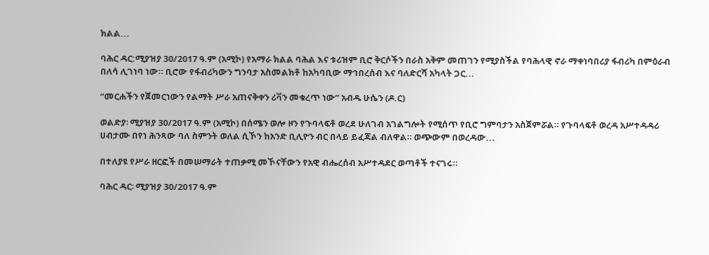ክልል...

ባሕር ዳር:ሚያዝያ 30/2017 ዓ.ም (አሚኮ) የአማራ ክልል ባሕል እና ቱሪዝም ቢሮ ቅርሶችን በራስ አቅም መጠገን የሚያስችል የባሕላዊ ኖራ ማቀነባበሪያ ፋብሪካ በምዕራብ በለሳ ሊገነባ ነው። ቢሮው የፋብሪካውን ግንባታ አስመልክቶ ከአካባቢው ማኅበረሰብ እና ባለድርሻ አካላት ጋር...

“መርሐችን የጀመርነውን የልማት ሥራ አጠናቅቀን ሪቫን መቁረጥ ነው” አብዱ ሁሴን (ዶ.ር)

ወልድያ፡ ሚያዝያ 30/2017 ዓ.ም (አሚኮ) በሰሜን ወሎ ዞን የጉባላፍቶ ወረደ ሁለገብ አገልግሎት የሚሰጥ የቢሮ ግምባታን አስጀምሯል። የጉባላፍቶ ወረዳ አሥተዳዳሪ ሀብታሙ በየነ ሕንጻው ባለ ስምንት ወለል ሲኾን ከአንድ ቢሊዮን ብር በላይ ይፈጃል ብለዋል። ወጭውም በወረዳው...

በተለያዩ የሥራ ዘርፎች በመሠማራት ተጠቃሚ መኾናቸውን የአዊ ብሔረሰብ አሥተዳደር ወጣቶች ተናገሩ።

ባሕር ዳር፡ ሚያዝያ 30/2017 ዓ.ም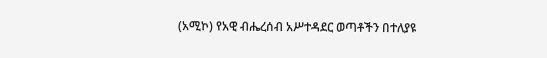(አሚኮ) የአዊ ብሔረሰብ አሥተዳደር ወጣቶችን በተለያዩ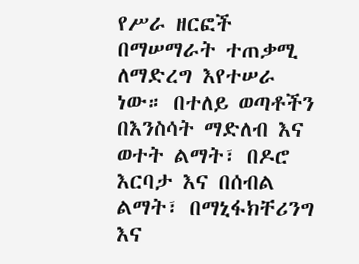የሥራ ዘርፎች በማሠማራት ተጠቃሚ ለማድረግ እየተሠራ ነው። በተለይ ወጣቶችን በእንስሳት ማድለብ እና ወተት ልማት፣ በዶሮ እርባታ እና በሰብል ልማት፣ በማኒፋክቸሪንግ እና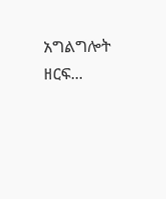አግልግሎት ዘርፍ...